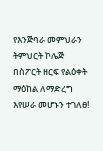የእንጅባራ መምህራን ትምህርት ኮሌጅ በስፖርት ዘርፍ የልዕቀት ማዕከል ለማድረግ እየሠራ መሆኑን ተገለፀ!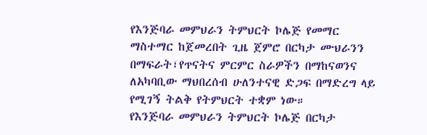የእንጅባራ መምህራን ትምህርት ኮሌጅ የመማር ማስተማር ከጀመረበት ጊዜ ጀምሮ በርካታ ሙህራንን በማፍራት፣የጥናትና ምርምር ስራዎችን በማከናወንና ለአካባቢው ማህበረሰብ ሁለንተናዊ ድጋፍ በማድረግ ላይ የሚገኝ ትልቅ የትምህርት ተቋም ነው።
የእንጅባራ መምህራን ትምህርት ኮሌጅ በርካታ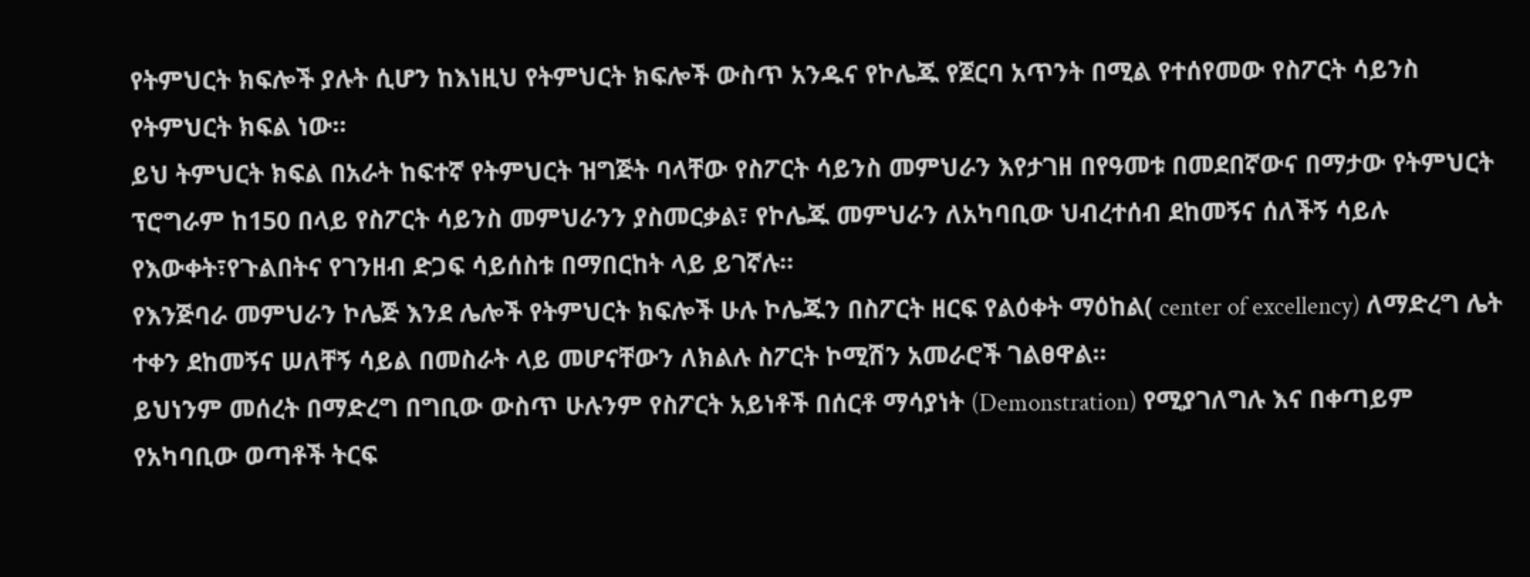የትምህርት ክፍሎች ያሉት ሲሆን ከእነዚህ የትምህርት ክፍሎች ውስጥ አንዱና የኮሌጁ የጀርባ አጥንት በሚል የተሰየመው የስፖርት ሳይንስ የትምህርት ክፍል ነው።
ይህ ትምህርት ክፍል በአራት ከፍተኛ የትምህርት ዝግጅት ባላቸው የስፖርት ሳይንስ መምህራን እየታገዘ በየዓመቱ በመደበኛውና በማታው የትምህርት ፕሮግራም ከ150 በላይ የስፖርት ሳይንስ መምህራንን ያስመርቃል፣ የኮሌጁ መምህራን ለአካባቢው ህብረተሰብ ደከመኝና ሰለችኝ ሳይሉ የእውቀት፣የጉልበትና የገንዘብ ድጋፍ ሳይሰስቱ በማበርከት ላይ ይገኛሉ።
የእንጅባራ መምህራን ኮሌጅ እንደ ሌሎች የትምህርት ክፍሎች ሁሉ ኮሌጁን በስፖርት ዘርፍ የልዕቀት ማዕከል( center of excellency) ለማድረግ ሌት ተቀን ደከመኝና ሠለቸኝ ሳይል በመስራት ላይ መሆናቸውን ለክልሉ ስፖርት ኮሚሽን አመራሮች ገልፀዋል።
ይህነንም መሰረት በማድረግ በግቢው ውስጥ ሁሉንም የስፖርት አይነቶች በሰርቶ ማሳያነት (Demonstration) የሚያገለግሉ እና በቀጣይም የአካባቢው ወጣቶች ትርፍ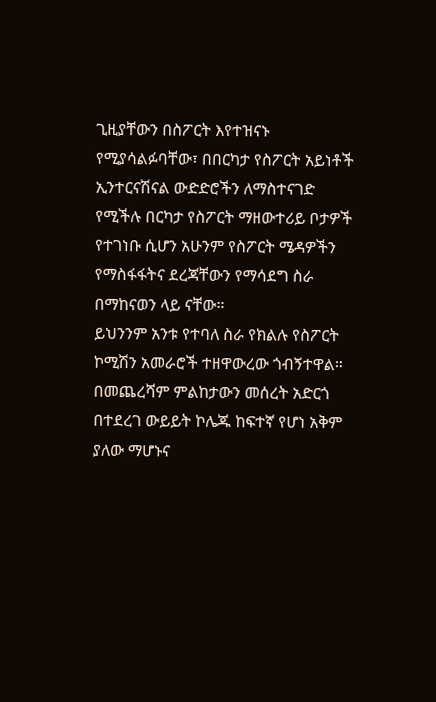ጊዚያቸውን በስፖርት እየተዝናኑ የሚያሳልፉባቸው፣ በበርካታ የስፖርት አይነቶች ኢንተርናሽናል ውድድሮችን ለማስተናገድ የሚችሉ በርካታ የስፖርት ማዘውተሪይ ቦታዎች የተገነቡ ሲሆን አሁንም የስፖርት ሜዳዎችን የማስፋፋትና ደረጃቸውን የማሳደግ ስራ በማከናወን ላይ ናቸው።
ይህንንም አንቱ የተባለ ስራ የክልሉ የስፖርት ኮሚሽን አመራሮች ተዘዋውረው ጎብኝተዋል።
በመጨረሻም ምልከታውን መሰረት አድርጎ በተደረገ ውይይት ኮሌጁ ከፍተኛ የሆነ አቅም ያለው ማሆኑና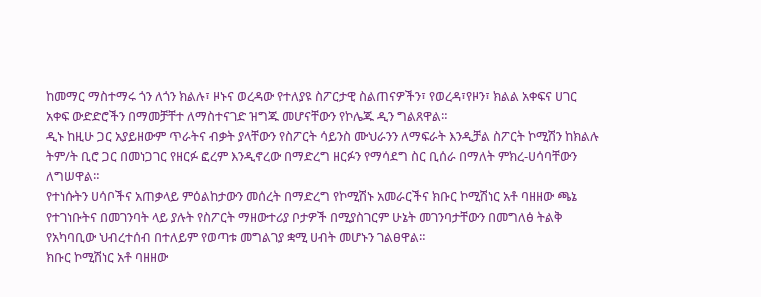ከመማር ማስተማሩ ጎን ለጎን ክልሉ፣ ዞኑና ወረዳው የተለያዩ ስፖርታዊ ስልጠናዎችን፣ የወረዳ፣የዞን፣ ክልል አቀፍና ሀገር አቀፍ ውድድሮችን በማመቻቸተ ለማስተናገድ ዝግጁ መሆናቸውን የኮሌጁ ዲን ግልጸዋል።
ዲኑ ከዚሁ ጋር አያይዘውም ጥራትና ብቃት ያላቸውን የስፖርት ሳይንስ ሙህራንን ለማፍራት እንዲቻል ስፖርት ኮሚሽን ከክልሉ ትም/ት ቢሮ ጋር በመነጋገር የዘርፉ ፎረም እንዲኖረው በማድረግ ዘርፉን የማሳደግ ስር ቢሰራ በማለት ምክረ-ሀሳባቸውን ለግሠዋል።
የተነሱትን ሀሳቦችና አጠቃላይ ምዕልከታውን መሰረት በማድረግ የኮሚሽኑ አመራርችና ክቡር ኮሚሽነር አቶ ባዘዘው ጫኔ የተገነቡትና በመገንባት ላይ ያሉት የስፖርት ማዘውተሪያ ቦታዎች በሚያስገርም ሁኔት መገንባታቸውን በመግለፅ ትልቅ የአካባቢው ህብረተሰብ በተለይም የወጣቱ መግልገያ ቋሚ ሀብት መሆኑን ገልፀዋል።
ክቡር ኮሚሽነር አቶ ባዘዘው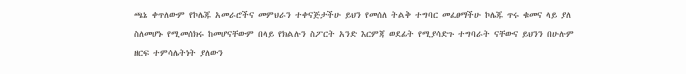ጫኔ ቀጥለውም የኮሌጁ አመራሮችና መምህራን ተቀናጅታችሁ ይህን የመሰለ ትልቅ ተግባር መፈፀማችሁ ኮሌጁ ጥሩ ቁመና ላይ ያለ ስለመሆኑ የሚመሰክሩ ከመሆናቸውም በላይ የክልሉን ስፖርት አንድ እርምጃ ወደፊት የሚያሳድጉ ተግባራት ናቸውና ይህንን በሁሉም ዘርፍ ተምሳሌትነት ያለውን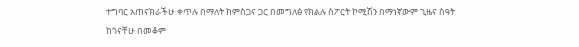ተግባር አጠናክራችሁ ቀጥሉ በማለት ከምስጋና ጋር በመግለፅ የክልሉ ስፖርት ኮሚሽን በማነኛውም ጊዜና ስዓት ከጎናቸሁ በመቆም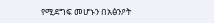የሚደግፍ መሆኑን በአፅንዖት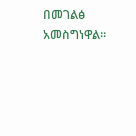በመገልፅ አመስግነዋል።